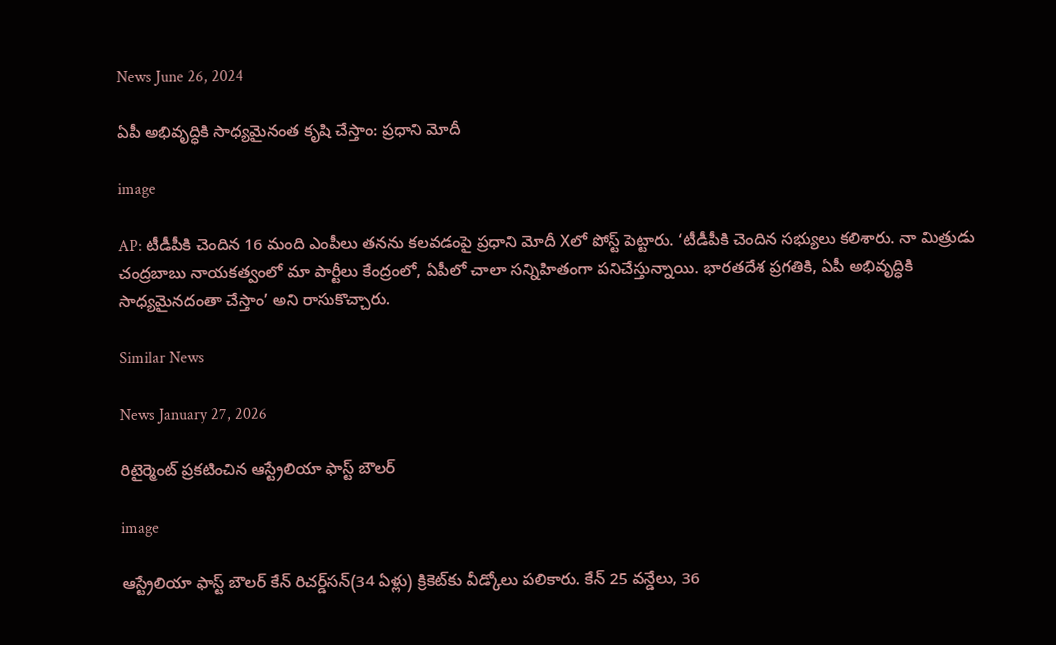News June 26, 2024

ఏపీ అభివృద్ధికి సాధ్యమైనంత కృషి చేస్తాం: ప్రధాని మోదీ

image

AP: టీడీపీకి చెందిన 16 మంది ఎంపీలు తనను కలవడంపై ప్రధాని మోదీ Xలో పోస్ట్ పెట్టారు. ‘టీడీపీకి చెందిన సభ్యులు కలిశారు. నా మిత్రుడు చంద్రబాబు నాయకత్వంలో మా పార్టీలు కేంద్రంలో, ఏపీలో చాలా సన్నిహితంగా పనిచేస్తున్నాయి. భారతదేశ ప్రగతికి, ఏపీ అభివృద్ధికి సాధ్యమైనదంతా చేస్తాం’ అని రాసుకొచ్చారు.

Similar News

News January 27, 2026

రిటైర్మెంట్ ప్రకటించిన ఆస్ట్రేలియా ఫాస్ట్ బౌలర్

image

ఆస్ట్రేలియా ఫాస్ట్ బౌలర్ కేన్ రిచర్డ్‌సన్(34 ఏళ్లు) క్రికెట్‌కు వీడ్కోలు పలికారు. కేన్ 25 వన్డేలు, 36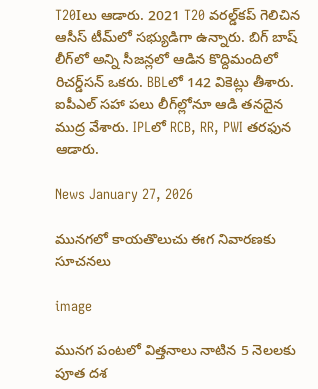T20Iలు ఆడారు. 2021 T20 వరల్డ్‌కప్ గెలిచిన ఆసీస్ టీమ్‌లో సభ్యుడిగా ఉన్నారు. బిగ్ బాష్ లీగ్‌లో అన్ని సీజన్లలో ఆడిన కొద్దిమందిలో రిచర్డ్‌సన్ ఒకరు. BBLలో 142 వికెట్లు తీశారు. ఐపీఎల్‌ సహా పలు లీగ్‌ల్లోనూ ఆడి తనదైన ముద్ర వేశారు. IPLలో RCB, RR, PWI తరఫున ఆడారు.

News January 27, 2026

మునగలో కాయతొలుచు ఈగ నివారణకు సూచనలు

image

మునగ పంటలో విత్తనాలు నాటిన 5 నెలలకు పూత దశ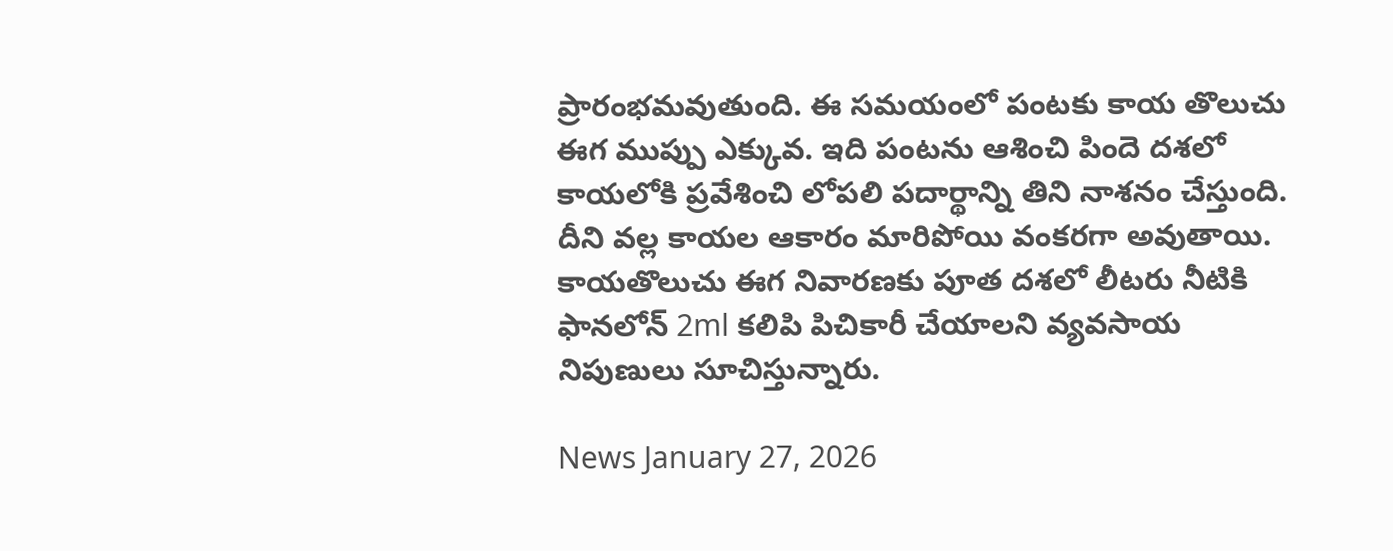ప్రారంభమవుతుంది. ఈ సమయంలో పంటకు కాయ తొలుచు ఈగ ముప్పు ఎక్కువ. ఇది పంటను ఆశించి పిందె దశలో కాయలోకి ప్రవేశించి లోపలి పదార్థాన్ని తిని నాశనం చేస్తుంది. దీని వల్ల కాయల ఆకారం మారిపోయి వంకరగా అవుతాయి. కాయతొలుచు ఈగ నివారణకు పూత దశలో లీటరు నీటికి ఫానలోన్ 2ml కలిపి పిచికారీ చేయాలని వ్యవసాయ నిపుణులు సూచిస్తున్నారు.

News January 27, 2026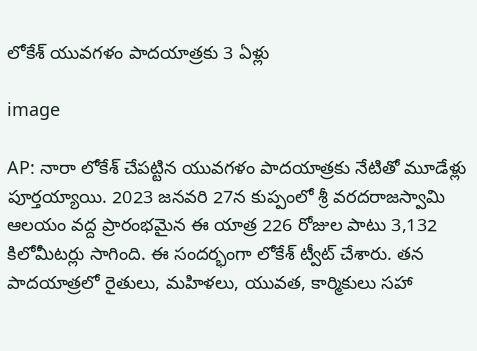లోకేశ్ యువగళం పాదయాత్రకు 3 ఏళ్లు

image

AP: నారా లోకేశ్ చేపట్టిన యువగళం పాదయాత్రకు నేటితో మూడేళ్లు పూర్తయ్యాయి. 2023 జనవరి 27న కుప్పంలో శ్రీ వరదరాజస్వామి ఆలయం వద్ద ప్రారంభమైన ఈ యాత్ర 226 రోజుల పాటు 3,132 కిలోమీటర్లు సాగింది. ఈ సందర్భంగా లోకేశ్ ట్వీట్ చేశారు. తన పాదయాత్రలో రైతులు, మహిళలు, యువత, కార్మికులు సహా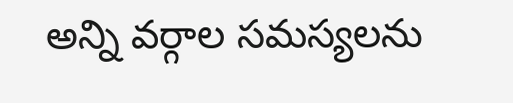అన్ని వర్గాల సమస్యలను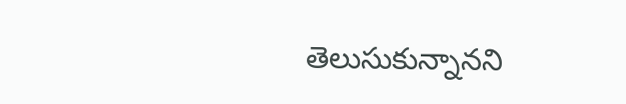తెలుసుకున్నానని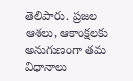తెలిపారు. ప్రజల ఆశలు, ఆకాంక్షలకు అనుగుణంగా తమ విధానాలు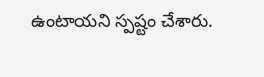ఉంటాయని స్పష్టం చేశారు.